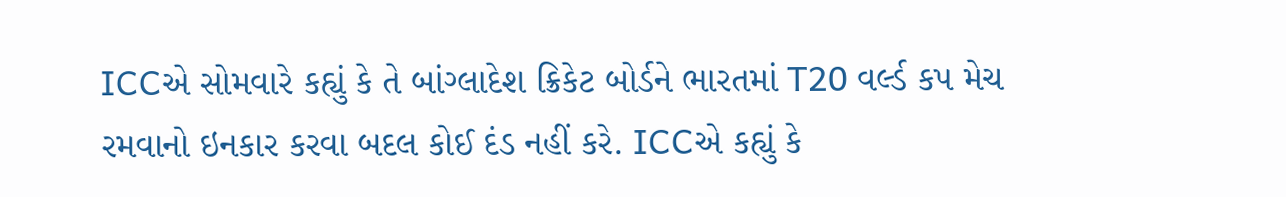ICCએ સોમવારે કહ્યું કે તે બાંગ્લાદેશ ક્રિકેટ બોર્ડને ભારતમાં T20 વર્લ્ડ કપ મેચ રમવાનો ઇનકાર કરવા બદલ કોઈ દંડ નહીં કરે. ICCએ કહ્યું કે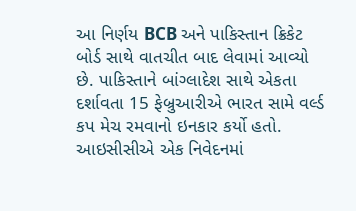આ નિર્ણય BCB અને પાકિસ્તાન ક્રિકેટ બોર્ડ સાથે વાતચીત બાદ લેવામાં આવ્યો છે. પાકિસ્તાને બાંગ્લાદેશ સાથે એકતા દર્શાવતા 15 ફેબ્રુઆરીએ ભારત સામે વર્લ્ડ કપ મેચ રમવાનો ઇનકાર કર્યો હતો.
આઇસીસીએ એક નિવેદનમાં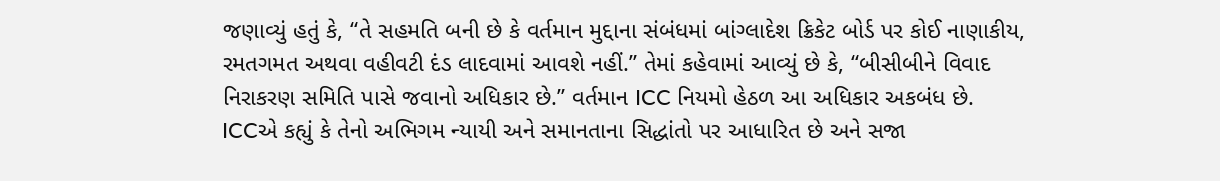જણાવ્યું હતું કે, “તે સહમતિ બની છે કે વર્તમાન મુદ્દાના સંબંધમાં બાંગ્લાદેશ ક્રિકેટ બોર્ડ પર કોઈ નાણાકીય, રમતગમત અથવા વહીવટી દંડ લાદવામાં આવશે નહીં.” તેમાં કહેવામાં આવ્યું છે કે, “બીસીબીને વિવાદ નિરાકરણ સમિતિ પાસે જવાનો અધિકાર છે.” વર્તમાન ICC નિયમો હેઠળ આ અધિકાર અકબંધ છે.
ICCએ કહ્યું કે તેનો અભિગમ ન્યાયી અને સમાનતાના સિદ્ધાંતો પર આધારિત છે અને સજા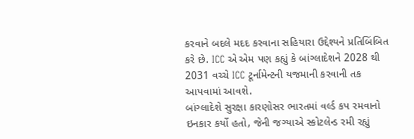કરવાને બદલે મદદ કરવાના સહિયારા ઉદ્દેશ્યને પ્રતિબિંબિત કરે છે. ICC એ એમ પણ કહ્યું કે બાંગ્લાદેશને 2028 થી 2031 વચ્ચે ICC ટૂર્નામેન્ટની યજમાની કરવાની તક આપવામાં આવશે.
બાંગ્લાદેશે સુરક્ષા કારણોસર ભારતમાં વર્લ્ડ કપ રમવાનો ઇનકાર કર્યો હતો, જેની જગ્યાએ સ્કોટલેન્ડ રમી રહ્યું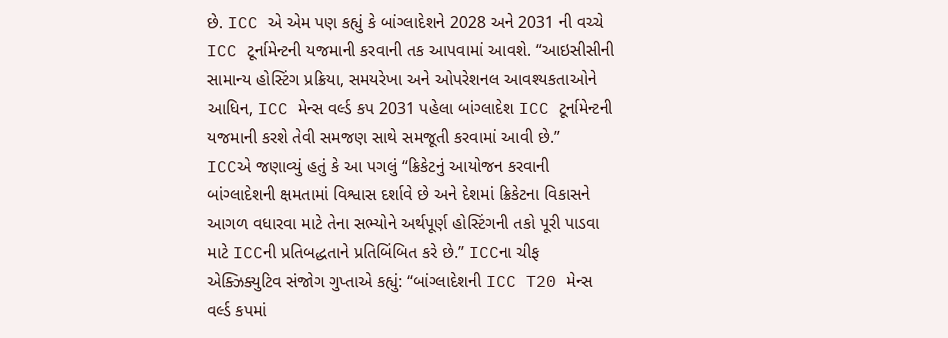છે. ICC એ એમ પણ કહ્યું કે બાંગ્લાદેશને 2028 અને 2031 ની વચ્ચે ICC ટૂર્નામેન્ટની યજમાની કરવાની તક આપવામાં આવશે. “આઇસીસીની સામાન્ય હોસ્ટિંગ પ્રક્રિયા, સમયરેખા અને ઓપરેશનલ આવશ્યકતાઓને આધિન, ICC મેન્સ વર્લ્ડ કપ 2031 પહેલા બાંગ્લાદેશ ICC ટૂર્નામેન્ટની યજમાની કરશે તેવી સમજણ સાથે સમજૂતી કરવામાં આવી છે.”
ICCએ જણાવ્યું હતું કે આ પગલું “ક્રિકેટનું આયોજન કરવાની બાંગ્લાદેશની ક્ષમતામાં વિશ્વાસ દર્શાવે છે અને દેશમાં ક્રિકેટના વિકાસને આગળ વધારવા માટે તેના સભ્યોને અર્થપૂર્ણ હોસ્ટિંગની તકો પૂરી પાડવા માટે ICCની પ્રતિબદ્ધતાને પ્રતિબિંબિત કરે છે.” ICCના ચીફ એક્ઝિક્યુટિવ સંજોગ ગુપ્તાએ કહ્યું: “બાંગ્લાદેશની ICC T20 મેન્સ વર્લ્ડ કપમાં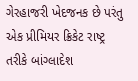ગેરહાજરી ખેદજનક છે પરંતુ એક પ્રીમિયર ક્રિકેટ રાષ્ટ્ર તરીકે બાંગ્લાદેશ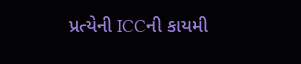પ્રત્યેની ICCની કાયમી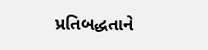પ્રતિબદ્ધતાને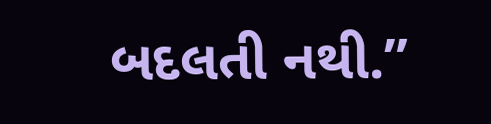બદલતી નથી.”